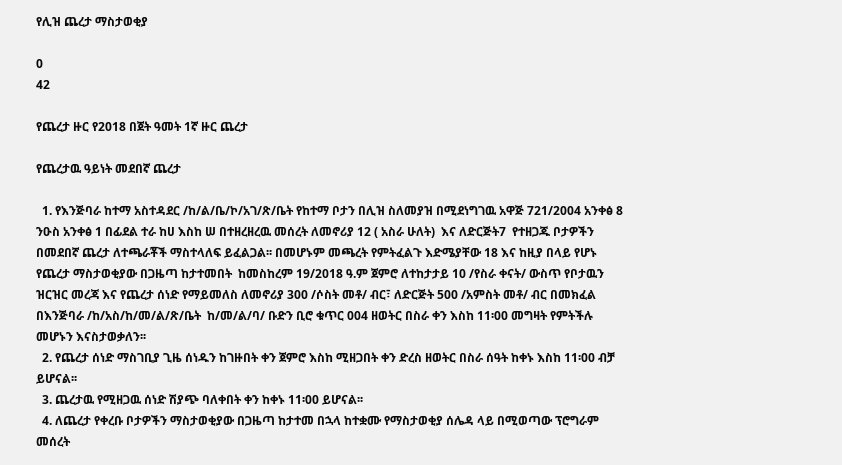የሊዝ ጨረታ ማስታወቂያ

0
42

የጨረታ ዙር የ2018 በጀት ዓመት 1ኛ ዙር ጨረታ

የጨረታዉ ዓይነት መደበኛ ጨረታ

  1. የእንጅባራ ከተማ አስተዳደር /ከ/ል/ቤ/ኮ/አገ/ጽ/ቤት የከተማ ቦታን በሊዝ ስለመያዝ በሚደነግገዉ አዋጅ 721/2004 አንቀፅ 8 ንዑስ አንቀፅ 1 በፊደል ተራ ከሀ እስከ ሠ በተዘረዘረዉ መሰረት ለመኖሪያ 12 ( አስራ ሁለት)  እና ለድርጅት7  የተዘጋጁ ቦታዎችን በመደበኛ ጨረታ ለተጫራቾች ማስተላለፍ ይፈልጋል፡፡ በመሆኑም መጫረት የምትፈልጉ እድሜያቸው 18 እና ከዚያ በላይ የሆኑ የጨረታ ማስታወቂያው በጋዜጣ ከታተመበት  ከመስከረም 19/2018 ዓ.ም ጀምሮ ለተከታታይ 10 /የስራ ቀናት/ ውስጥ የቦታዉን ዝርዝር መረጃ እና የጨረታ ሰነድ የማይመለስ ለመኖሪያ 300 /ሶስት መቶ/ ብር፣ ለድርጅት 500 /አምስት መቶ/ ብር በመክፈል በእንጅባራ /ከ/አስ/ከ/መ/ል/ጽ/ቤት  ከ/መ/ል/ባ/ ቡድን ቢሮ ቁጥር 004 ዘወትር በስራ ቀን እስከ 11፡00 መግዛት የምትችሉ መሆኑን እናስታወቃለን፡፡
  2. የጨረታ ሰነድ ማስገቢያ ጊዜ ሰነዱን ከገዙበት ቀን ጀምሮ እስከ ሚዘጋበት ቀን ድረስ ዘወትር በስራ ሰዓት ከቀኑ እስከ 11፡00 ብቻ ይሆናል፡፡
  3. ጨረታዉ የሚዘጋዉ ሰነድ ሽያጭ ባለቀበት ቀን ከቀኑ 11፡00 ይሆናል፡፡
  4. ለጨረታ የቀረቡ ቦታዎችን ማስታወቂያው በጋዜጣ ከታተመ በኋላ ከተቋሙ የማስታወቂያ ሰሌዳ ላይ በሚወጣው ፕሮግራም መሰረት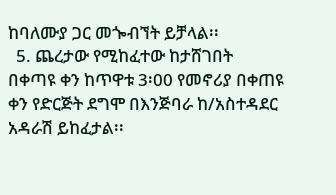ከባለሙያ ጋር መጐብኘት ይቻላል፡፡
  5. ጨረታው የሚከፈተው ከታሸገበት በቀጣዩ ቀን ከጥዋቱ 3፡00 የመኖሪያ በቀጠዩ ቀን የድርጅት ደግሞ በእንጅባራ ከ/አስተዳደር አዳራሽ ይከፈታል፡፡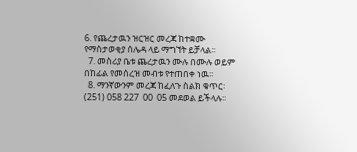6. የጨረታዉን ዝርዝር መረጃ ከተቋሙ የማስታወቂያ ሰሌዳ ላይ ማግኘት ይቻላል፡፡
  7. መስሪያ ቤቱ ጨረታዉን ሙሉ በሙሉ ወይም በከፊል የመሰረዝ መብቱ የተጠበቀ ነዉ፡፡
  8. ማንኛውንም መረጃ ከፈለጉ ስልክ ቁጥር፡ (251) 058 227  00  05 መደወል ይችላሉ፡፡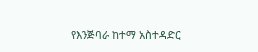የእንጅባራ ከተማ አስተዳድር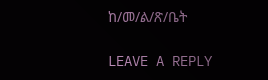ከ/መ/ል/ጽ/ቤት

LEAVE A REPLY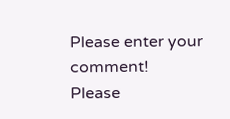Please enter your comment!
Please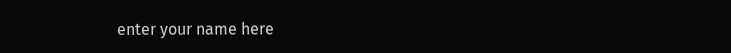enter your name here